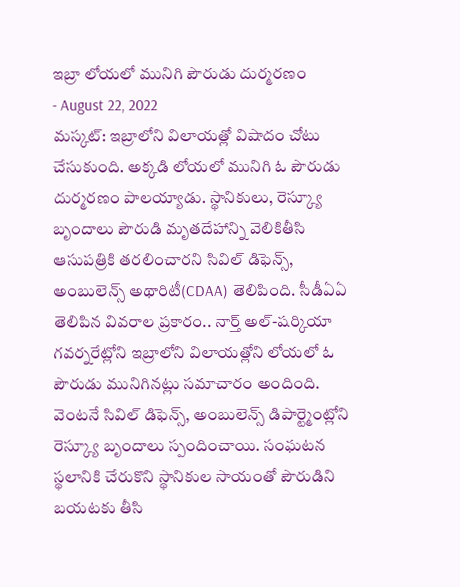ఇబ్రా లోయలో మునిగి పౌరుడు దుర్మరణం
- August 22, 2022
మస్కట్: ఇబ్రాలోని విలాయత్లో విషాదం చోటు చేసుకుంది. అక్కడి లోయలో మునిగి ఓ పౌరుడు దుర్మరణం పాలయ్యాడు. స్థానికులు, రెస్క్యూ బృందాలు పౌరుడి మృతదేహాన్ని వెలికితీసి ఆసుపత్రికి తరలించారని సివిల్ డిఫెన్స్, అంబులెన్స్ అథారిటీ(CDAA) తెలిపింది. సీడీఏఏ తెలిపిన వివరాల ప్రకారం.. నార్త్ అల్-షర్కియా గవర్నరేట్లోని ఇబ్రాలోని విలాయత్లోని లోయలో ఓ పౌరుడు మునిగినట్లు సమాచారం అందింది. వెంటనే సివిల్ డిఫెన్స్, అంబులెన్స్ డిపార్ట్మెంట్లోని రెస్క్యూ బృందాలు స్పందించాయి. సంఘటన స్థలానికి చేరుకొని స్థానికుల సాయంతో పౌరుడిని బయటకు తీసి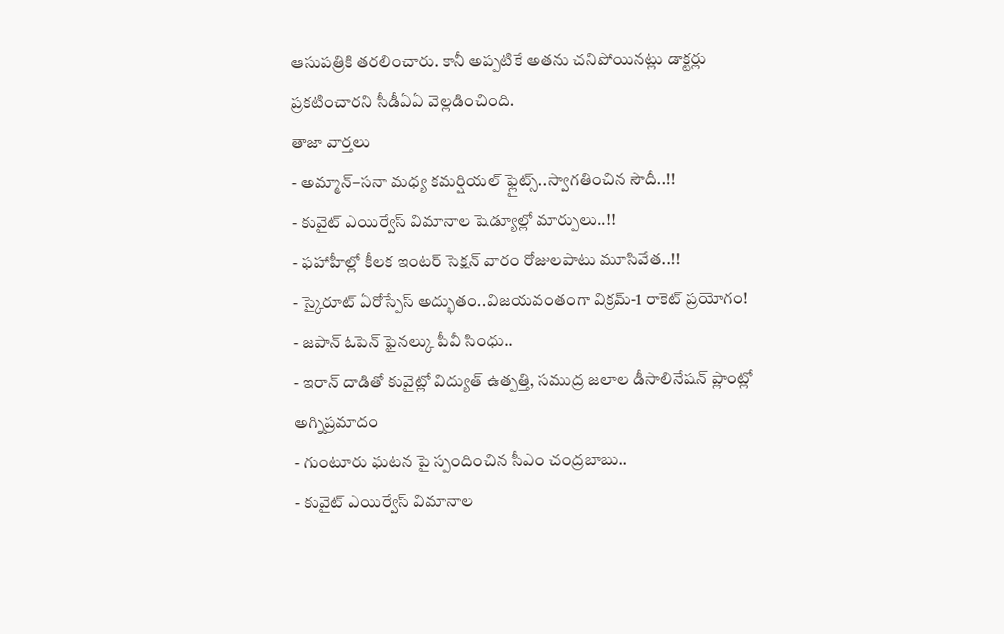ఆసుపత్రికి తరలించారు. కానీ అప్పటికే అతను చనిపోయినట్లు డాక్టర్లు ప్రకటించారని సీడీఏఏ వెల్లడించింది.
తాజా వార్తలు
- అమ్మాన్–సనా మధ్య కమర్షియల్ ఫ్లైట్స్..స్వాగతించిన సౌదీ..!!
- కువైట్ ఎయిర్వేస్ విమానాల షెడ్యూల్లో మార్పులు..!!
- ఫహాహీల్లో కీలక ఇంటర్ సెక్షన్ వారం రోజులపాటు మూసివేత..!!
- స్కైరూట్ ఏరోస్పేస్ అద్భుతం..విజయవంతంగా విక్రమ్-1 రాకెట్ ప్రయోగం!
- జపాన్ ఓపెన్ ఫైనల్కు పీవీ సింధు..
- ఇరాన్ దాడితో కువైట్లో విద్యుత్ ఉత్పత్తి, సముద్ర జలాల డీసాలినేషన్ ప్లాంట్లో అగ్నిప్రమాదం
- గుంటూరు ఘటన పై స్పందించిన సీఎం చంద్రబాబు..
- కువైట్ ఎయిర్వేస్ విమానాల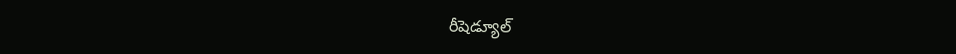రీషెడ్యూల్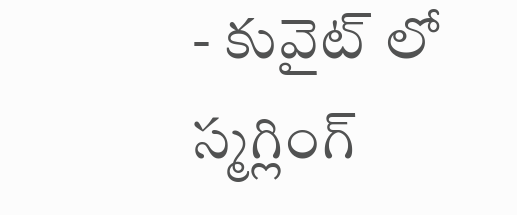- కువైట్ లో స్మగ్లింగ్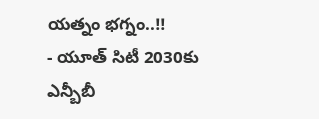యత్నం భగ్నం..!!
- యూత్ సిటీ 2030కు ఎన్బీబీ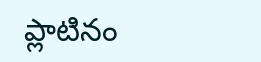ప్లాటినం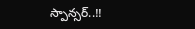స్పాన్సర్..!!